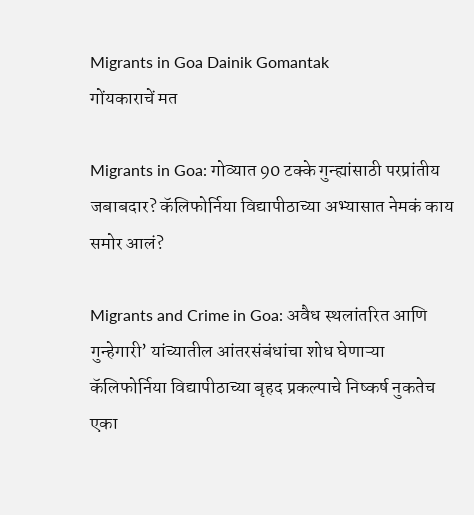Migrants in Goa Dainik Gomantak
गोंयकाराचें मत

Migrants in Goa: गोव्यात 90 टक्के गुन्ह्यांसाठी परप्रांतीय जबाबदार? कॅलिफोर्निया विद्यापीठाच्या अभ्यासात नेमकं काय समोर आलं?

Migrants and Crime in Goa: अवैध स्थलांतरित आणि गुन्हेगारी’ यांच्यातील आंतरसंबंधांचा शोध घेणाऱ्या कॅलिफोर्निया विद्यापीठाच्या बृहद प्रकल्पाचे निष्कर्ष नुकतेच एका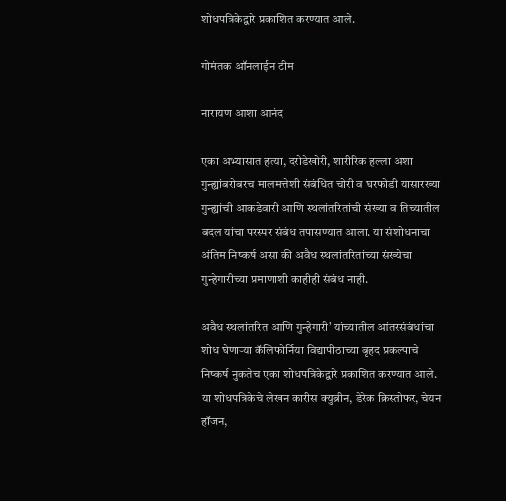शोधपत्रिकेद्वारे प्रकाशित करण्यात आले.

गोमंतक ऑनलाईन टीम

नारायण आशा आनंद

एका अभ्यासात हत्या, दरोडेखोरी, शारीरिक हल्ला अशा गुन्ह्यांबरोबरच मालमत्तेशी संबंधित चोरी व घरफोडी यासारख्या गुन्ह्यांची आकडेवारी आणि स्थलांतरितांची संख्या व तिच्यातील बदल यांचा परस्पर संबंध तपासण्यात आला. या संशोधनाचा अंतिम निष्कर्ष असा की अवैध स्थलांतरितांच्या संख्येचा गुन्हेगारीच्या प्रमाणाशी काहीही संबंध नाही.

अवैध स्थलांतरित आणि गुन्हेगारी’ यांच्यातील आंतरसंबंधांचा शोध घेणाऱ्या कॅलिफोर्निया विद्यापीठाच्या बृहद प्रकल्पाचे निष्कर्ष नुकतेच एका शोधपत्रिकेद्वारे प्रकाशित करण्यात आले. या शोधपत्रिकेचे लेखन कारीस क्युब्रीन, डेरेक क्रिस्तोफर, चेयन हॉजन,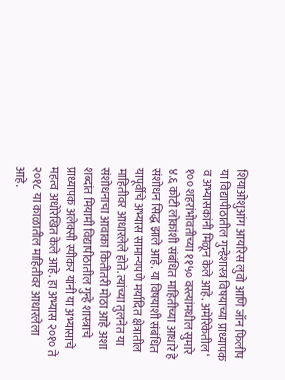शियाओशुआंग आयरिस लुवो आणि जॉन फिलीप या विद्यापीठातील गुन्हेशास्त्र विषयाच्या प्राध्यापक व अभ्यासकांनी मिळून केले आहे. अमेरिकेतील‘ १०० शहरांभोवतीच्या ११५० वस्त्यांमधील सुमारे ४.६ कोटी लोकांशी संबंधित माहितीच्या आधारे हे संशोधन सिद्ध झाले आहे. या विषयाशी संबंधित यापूर्वीचे अभ्यास सामान्यपणे मर्यादित क्षेत्रातील माहितीवर आधारलेले होते. त्यांच्या तुलनेत या संशोधनाचा आवाका कितीतरी मोठा आहे अशा शब्दांत मियामी विद्यापीठातील गुन्हे शास्त्राचे प्राध्यापक अलेक्सी स्पीकर यांनी या अभ्यासाचे महत्व अधोरेखित केले आहे. हा अभ्यास २०१० ते २०१८ या काळातील माहितीवर आधारलेला आहे.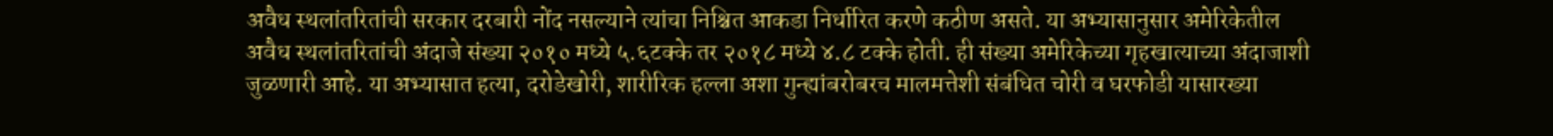अवैध स्थलांतरितांची सरकार दरबारी नोंद नसल्याने त्यांचा निश्चित आकडा निर्धारित करणे कठीण असते. या अभ्यासानुसार अमेरिकेतील अवैध स्थलांतरितांची अंदाजे संख्या २०१० मध्ये ५.६टक्के तर २०१८ मध्ये ४.८ टक्के होती. ही संख्या अमेरिकेच्या गृहखात्याच्या अंदाजाशी जुळणारी आहे. या अभ्यासात हत्या, दरोडेखोरी, शारीरिक हल्ला अशा गुन्ह्यांबरोबरच मालमत्तेशी संबंधित चोरी व घरफोडी यासारख्या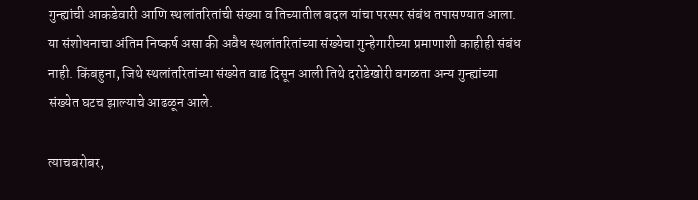गुन्ह्यांची आकडेवारी आणि स्थलांतरितांची संख्या व तिच्यातील बदल यांचा परस्पर संबंध तपासण्यात आला. या संशोधनाचा अंतिम निष्कर्ष असा की अवैध स्थलांतरितांच्या संख्येचा गुन्हेगारीच्या प्रमाणाशी काहीही संबंध नाही. किंबहुना, जिथे स्थलांतरितांच्या संख्येत वाढ दिसून आली तिथे दरोडेखोरी वगळता अन्य गुन्ह्यांच्या संख्येत घटच झाल्याचे आढळून आले.

त्याचबरोबर,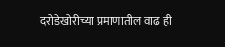दरोडेखोरीच्या प्रमाणातील वाढ ही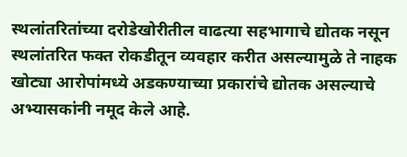स्थलांतरितांच्या दरोडेखोरीतील वाढत्या सहभागाचे द्योतक नसून स्थलांतरित फक्त रोकडीतून व्यवहार करीत असल्यामुळे ते नाहक खोट्या आरोपांमध्ये अडकण्याच्या प्रकारांचे द्योतक असल्याचे अभ्यासकांनी नमूद केले आहे.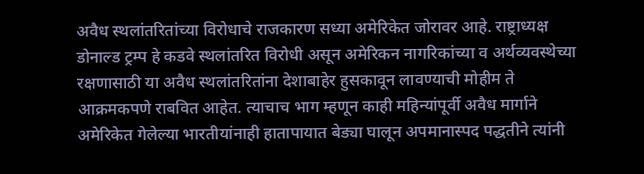अवैध स्थलांतरितांच्या विरोधाचे राजकारण सध्या अमेरिकेत जोरावर आहे. राष्ट्राध्यक्ष डोनाल्ड ट्रम्प हे कडवे स्थलांतरित विरोधी असून अमेरिकन नागरिकांच्या व अर्थव्यवस्थेच्या रक्षणासाठी या अवैध स्थलांतरितांना देशाबाहेर हुसकावून लावण्याची मोहीम ते आक्रमकपणे राबवित आहेत. त्याचाच भाग म्हणून काही महिन्यांपूर्वी अवैध मार्गाने अमेरिकेत गेलेल्या भारतीयांनाही हातापायात बेड्या घालून अपमानास्पद पद्धतीने त्यांनी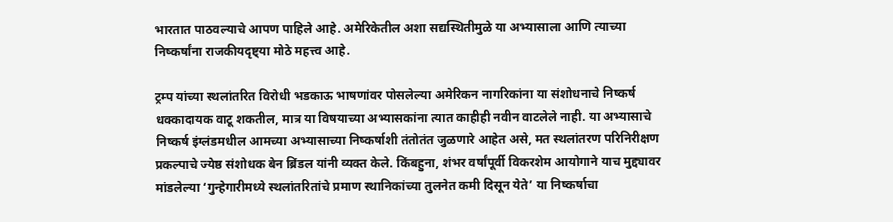भारतात पाठवल्याचे आपण पाहिले आहे. अमेरिकेतील अशा सद्यस्थितीमुळे या अभ्यासाला आणि त्याच्या निष्कर्षांना राजकीयदृष्ट्या मोठे महत्त्व आहे.

ट्रम्प यांच्या स्थलांतरित विरोधी भडकाऊ भाषणांवर पोसलेल्या अमेरिकन नागरिकांना या संशोधनाचे निष्कर्ष धक्कादायक वाटू शकतील, मात्र या विषयाच्या अभ्यासकांना त्यात काहीही नवीन वाटलेले नाही. या अभ्यासाचे निष्कर्ष इंग्लंडमधील आमच्या अभ्यासाच्या निष्कर्षाशी तंतोतंत जुळणारे आहेत असे, मत स्थलांतरण परिनिरीक्षण प्रकल्पाचे ज्येष्ठ संशोधक बेन ब्रिंडल यांनी व्यक्त केले. किंबहुना, शंभर वर्षांपूर्वी विकरशेम आयोगाने याच मुद्द्यावर मांडलेल्या ‘गुन्हेगारीमध्ये स्थलांतरितांचे प्रमाण स्थानिकांच्या तुलनेत कमी दिसून येते’ या निष्कर्षाचा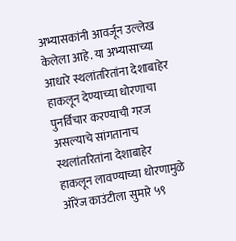अभ्यासकांनी आवर्जून उल्लेख केलेला आहे. या अभ्यासाच्या आधारे स्थलांतरितांना देशाबाहेर हाकलून देण्याच्या धोरणाचा पुनर्विचार करण्याची गरज असल्याचे सांगतानाच स्थलांतरितांना देशाबाहेर हाकलून लावण्याच्या धोरणामुळे ऑरेंज काउंटीला सुमारे ५९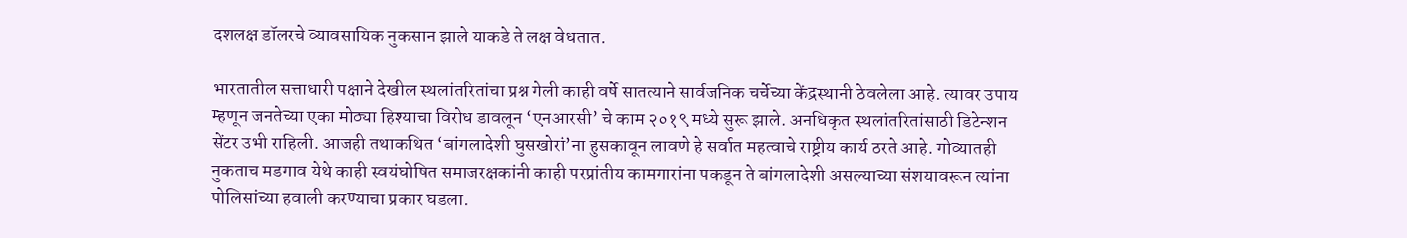दशलक्ष डॉलरचे व्यावसायिक नुकसान झाले याकडे ते लक्ष वेधतात.

भारतातील सत्ताधारी पक्षाने देखील स्थलांतरितांचा प्रश्न गेली काही वर्षे सातत्याने सार्वजनिक चर्चेच्या केंद्रस्थानी ठेवलेला आहे. त्यावर उपाय म्हणून जनतेच्या एका मोठ्या हिश्याचा विरोध डावलून ‘एनआरसी’ चे काम २०१९ मध्ये सुरू झाले. अनधिकृत स्थलांतरितांसाठी डिटेन्शन सेंटर उभी राहिली. आजही तथाकथित ‘बांगलादेशी घुसखोरां’ना हुसकावून लावणे हे सर्वात महत्वाचे राष्ट्रीय कार्य ठरते आहे. गोव्यातही नुकताच मडगाव येथे काही स्वयंघोषित समाजरक्षकांनी काही परप्रांतीय कामगारांना पकडून ते बांगलादेशी असल्याच्या संशयावरून त्यांना पोलिसांच्या हवाली करण्याचा प्रकार घडला.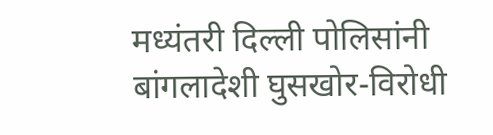मध्यंतरी दिल्ली पोलिसांनी बांगलादेशी घुसखोर-विरोधी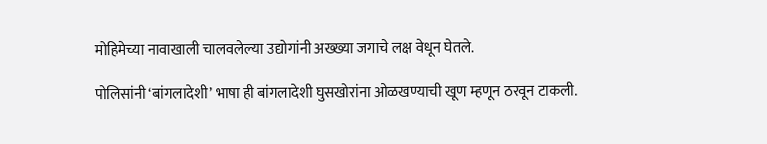मोहिमेच्या नावाखाली चालवलेल्या उद्योगांनी अख्ख्या जगाचे लक्ष वेधून घेतले.

पोलिसांनी ‘बांगलादेशी’ भाषा ही बांगलादेशी घुसखोरांना ओळखण्याची खूण म्हणून ठरवून टाकली.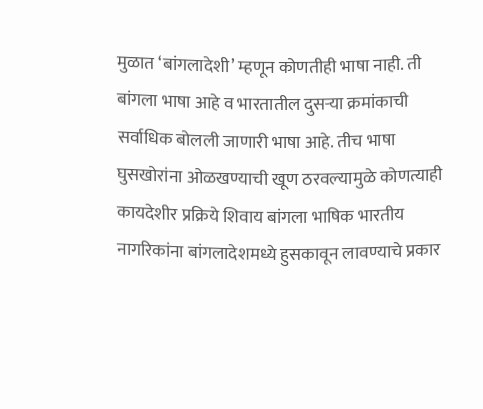मुळात ‘बांगलादेशी’ म्हणून कोणतीही भाषा नाही. ती बांगला भाषा आहे व भारतातील दुसऱ्या क्रमांकाची सर्वाधिक बोलली जाणारी भाषा आहे. तीच भाषा घुसखोरांना ओळखण्याची खूण ठरवल्यामुळे कोणत्याही कायदेशीर प्रक्रिये शिवाय बांगला भाषिक भारतीय नागरिकांना बांगलादेशमध्ये हुसकावून लावण्याचे प्रकार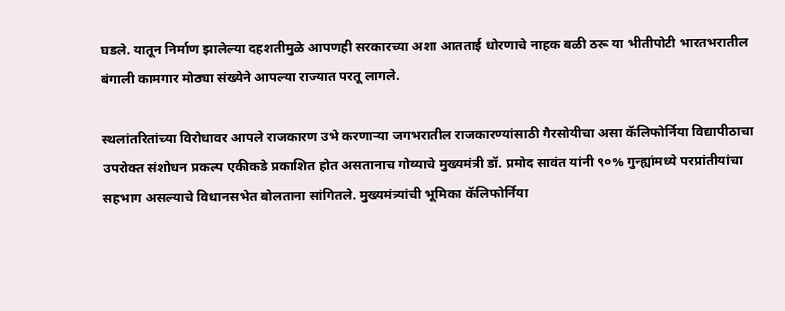घडले. यातून निर्माण झालेल्या दहशतीमुळे आपणही सरकारच्या अशा आतताई धोरणाचे नाहक बळी ठरू या भीतीपोटी भारतभरातील बंगाली कामगार मोठ्या संख्येने आपल्या राज्यात परतू लागले.

स्थलांतरितांच्या विरोधावर आपले राजकारण उभे करणाऱ्या जगभरातील राजकारण्यांसाठी गैरसोयीचा असा कॅलिफोर्निया विद्यापीठाचा उपरोक्त संशोधन प्रकल्प एकीकडे प्रकाशित होत असतानाच गोव्याचे मुख्यमंत्री डॉ. प्रमोद सावंत यांनी ९०% गुन्ह्यांमध्ये परप्रांतीयांचा सहभाग असल्याचे विधानसभेत बोलताना सांगितले. मुख्यमंत्र्यांची भूमिका कॅलिफोर्निया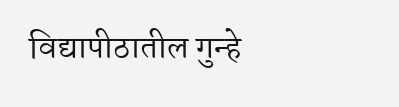विद्यापीठातील गुन्हे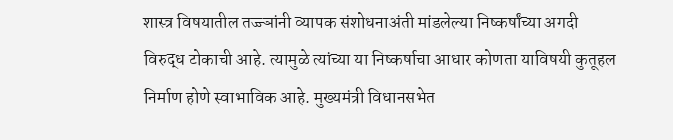शास्त्र विषयातील तज्ज्ञांनी व्यापक संशोधनाअंती मांडलेल्या निष्कर्षांच्या अगदी विरुद्ध टोकाची आहे. त्यामुळे त्यांच्या या निष्कर्षाचा आधार कोणता याविषयी कुतूहल निर्माण होणे स्वाभाविक आहे. मुख्यमंत्री विधानसभेत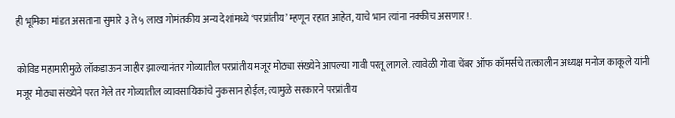ही भूमिका मांडत असताना सुमारे ३ ते ५ लाख गोमंतकीय अन्य देशांमध्ये ‘परप्रांतीय’ म्हणून रहात आहेत, याचे भान त्यांना नक्कीच असणार!.

कोविड महामारीमुळे लॉकडाऊन जाहीर झाल्यानंतर गोव्यातील परप्रांतीय मजूर मोठ्या संख्येने आपल्या गावी परतू लागले. त्यावेळी गोवा चेंबर ऑफ कॉमर्सचे तत्कालीन अध्यक्ष मनोज काकूले यांनी मजूर मोठ्या संख्येने परत गेले तर गोव्यातील व्यावसायिकांचे नुकसान होईल; त्यामुळे सरकारने परप्रांतीय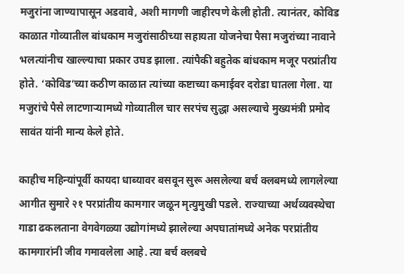मजुरांना जाण्यापासून अडवावे, अशी मागणी जाहीरपणे केली होती. त्यानंतर, कोविड काळात गोव्यातील बांधकाम मजुरांसाठीच्या सहायता योजनेचा पैसा मजुरांच्या नावाने भलत्यांनीच खाल्ल्याचा प्रकार उघड झाला. त्यांपैकी बहुतेक बांधकाम मजूर परप्रांतीय होते. ‘कोविड’च्या कठीण काळात त्यांच्या कष्टाच्या कमाईवर दरोडा घातला गेला. या मजुरांचे पैसे लाटणाऱ्यामध्ये गोव्यातील चार सरपंच सुद्धा असल्याचे मुख्यमंत्री प्रमोद सावंत यांनी मान्य केले होते.

काहीच महिन्यांपूर्वी कायदा धाब्यावर बसवून सुरू असलेल्या बर्च क्लबमध्ये लागलेल्या आगीत सुमारे २१ परप्रांतीय कामगार जळून मृत्युमुखी पडले. राज्याच्या अर्थव्यवस्थेचा गाडा ढकलताना वेगवेगळ्या उद्योगांमध्ये झालेल्या अपघातांमध्ये अनेक परप्रांतीय कामगारांनी जीव गमावलेला आहे. त्या बर्च क्लबचे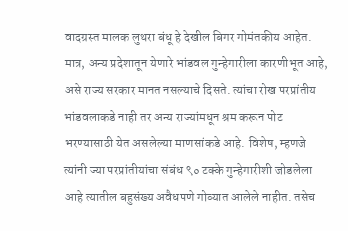वादग्रस्त मालक लुथरा बंधू हे देखील बिगर गोमंतकीय आहेत. मात्र, अन्य प्रदेशातून येणारे भांडवल गुन्हेगारीला कारणीभूत आहे, असे राज्य सरकार मानत नसल्याचे दिसते. त्यांचा रोख परप्रांतीय भांडवलाकडे नाही तर अन्य राज्यांमधून श्रम करून पोट भरण्यासाठी येत असलेल्या माणसांकडे आहे. विशेष, म्हणजे त्यांनी ज्या परप्रांतीयांचा संबंध ९० टक्के गुन्हेगारीशी जोडलेला आहे त्यातील बहुसंख्य अवैधपणे गोव्यात आलेले नाहीत. तसेच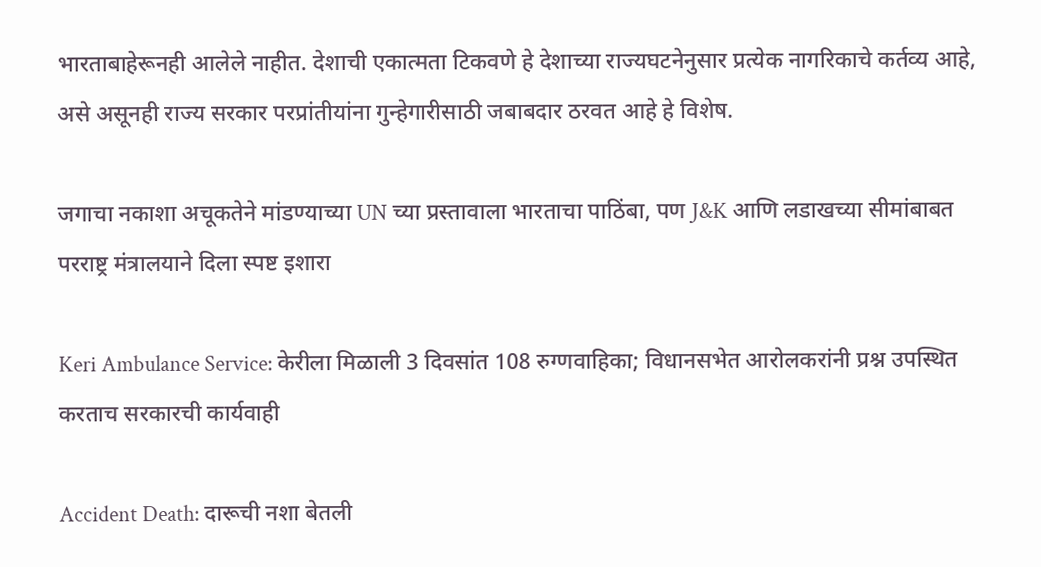भारताबाहेरूनही आलेले नाहीत. देशाची एकात्मता टिकवणे हे देशाच्या राज्यघटनेनुसार प्रत्येक नागरिकाचे कर्तव्य आहे, असे असूनही राज्य सरकार परप्रांतीयांना गुन्हेगारीसाठी जबाबदार ठरवत आहे हे विशेष.

जगाचा नकाशा अचूकतेने मांडण्याच्या UN च्या प्रस्तावाला भारताचा पाठिंबा, पण J&K आणि लडाखच्या सीमांबाबत परराष्ट्र मंत्रालयाने दिला स्पष्ट इशारा

Keri Ambulance Service: केरीला मिळाली 3 दिवसांत 108 रुग्णवाहिका; विधानसभेत आरोलकरांनी प्रश्न उपस्थित करताच सरकारची कार्यवाही

Accident Death: दारूची नशा बेतली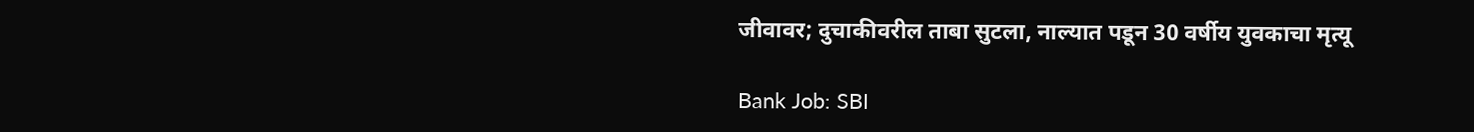जीवावर; दुचाकीवरील ताबा सुटला, नाल्यात पडून 30 वर्षीय युवकाचा मृत्यू

Bank Job: SBI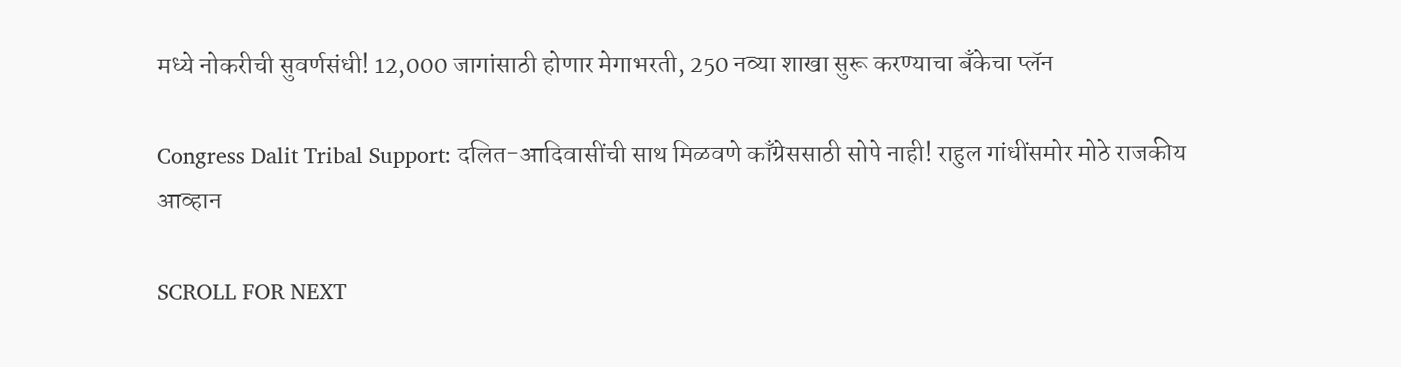मध्ये नोकरीची सुवर्णसंधी! 12,000 जागांसाठी होणार मेगाभरती, 250 नव्या शाखा सुरू करण्याचा बँकेचा प्लॅन

Congress Dalit Tribal Support: दलित-आदिवासींची साथ मिळवणे काँग्रेससाठी सोपे नाही! राहुल गांधींसमोर मोठे राजकीय आव्हान

SCROLL FOR NEXT